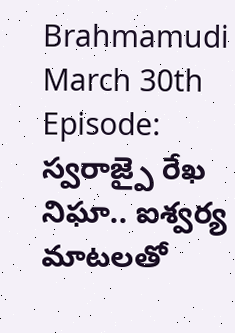Brahmamudi March 30th Episode: స్వరాజ్పై రేఖ నిఘా.. ఐశ్వర్య మాటలతో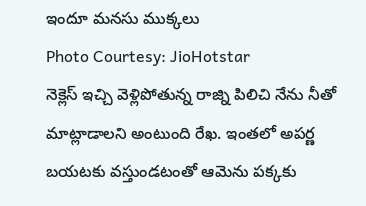ఇందూ మనసు ముక్కలు
Photo Courtesy: JioHotstar
నెక్లెస్ ఇచ్చి వెళ్లిపోతున్న రాజ్ని పిలిచి నేను నీతో మాట్లాడాలని అంటుంది రేఖ. ఇంతలో అపర్ణ బయటకు వస్తుండటంతో ఆమెను పక్కకు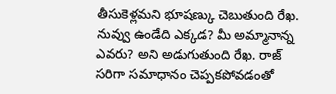తీసుకెళ్లమని భూషణ్కు చెబుతుంది రేఖ. నువ్వు ఉండేది ఎక్కడ? మీ అమ్మానాన్న ఎవరు? అని అడుగుతుంది రేఖ. రాజ్ సరిగా సమాధానం చెప్పకపోవడంతో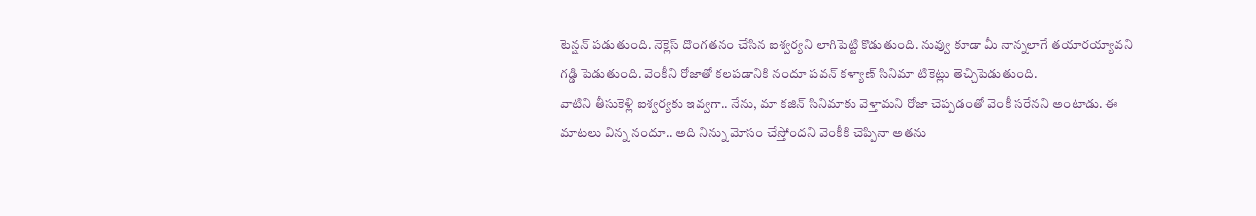టెన్షన్ పడుతుంది. నెక్లెస్ దొంగతనం చేసిన ఐశ్వర్యని లాగిపెట్టి కొడుతుంది. నువ్వు కూడా మీ నాన్నలాగే తయారయ్యావని గడ్డి పెడుతుంది. వెంకీని రోజాతో కలపడానికి నందూ పవన్ కళ్యాణ్ సినిమా టికెట్లు తెచ్చిపెడుతుంది.
వాటిని తీసుకెళ్లి ఐశ్వర్యకు ఇవ్వగా.. నేను, మా కజిన్ సినిమాకు వెళ్తామని రోజా చెప్పడంతో వెంకీ సరేనని అంటాడు. ఈ మాటలు విన్న నందూ.. అది నిన్ను మోసం చేస్తోందని వెంకీకి చెప్పినా అతను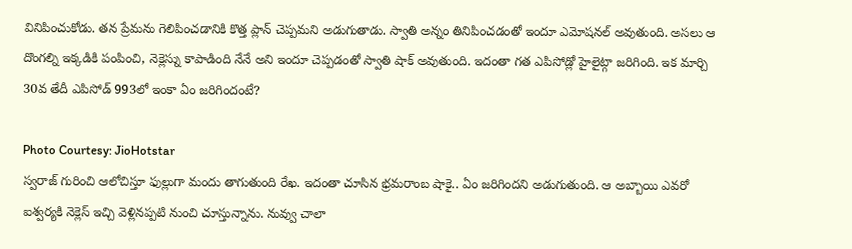వినిపించుకోడు. తన ప్రేమను గెలిపించడానికి కొత్త ప్లాన్ చెప్పమని అడుగుతాడు. స్వాతి అన్నం తినిపించడంతో ఇందూ ఎమోషనల్ అవుతుంది. అసలు ఆ దొంగల్ని ఇక్కడికి పంపించి, నెక్లెస్ను కాపాడింది నేనే అని ఇందూ చెప్పడంతో స్వాతి షాక్ అవుతుంది. ఇదంతా గత ఎపిసోడ్లో హైలైట్గా జరిగింది. ఇక మార్చి 30వ తేదీ ఎపిసోడ్ 993లో ఇంకా ఏం జరిగిందంటే?

Photo Courtesy: JioHotstar
స్వరాజ్ గురించి ఆలోచిస్తూ ఫుల్లుగా మందు తాగుతుంది రేఖ. ఇదంతా చూసిన భ్రమరాంబ షాకై.. ఏం జరిగిందని అడుగుతుంది. ఆ అబ్బాయి ఎవరో ఐశ్వర్యకి నెక్లెస్ ఇచ్చి వెళ్లినప్పటి నుంచి చూస్తున్నాను. నువ్వు చాలా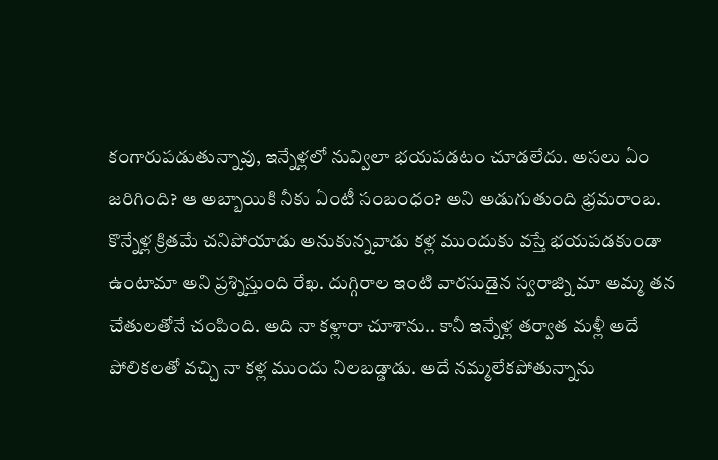కంగారుపడుతున్నావు, ఇన్నేళ్లలో నువ్విలా భయపడటం చూడలేదు. అసలు ఏం జరిగింది? ఆ అబ్బాయికి నీకు ఏంటీ సంబంధం? అని అడుగుతుంది భ్రమరాంబ. కొన్నేళ్ల క్రితమే చనిపోయాడు అనుకున్నవాడు కళ్ల ముందుకు వస్తే భయపడకుండా ఉంటామా అని ప్రశ్నిస్తుంది రేఖ. దుగ్గిరాల ఇంటి వారసుడైన స్వరాజ్ని మా అమ్మ తన చేతులతోనే చంపింది. అది నా కళ్లారా చూశాను.. కానీ ఇన్నేళ్ల తర్వాత మళ్లీ అదే పోలికలతో వచ్చి నా కళ్ల ముందు నిలబడ్డాడు. అదే నమ్మలేకపోతున్నాను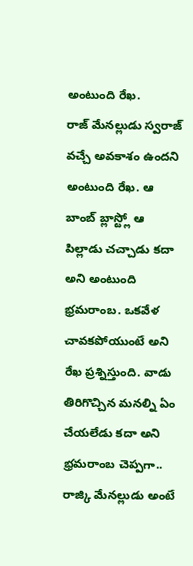అంటుంది రేఖ.
రాజ్ మేనల్లుడు స్వరాజ్ వచ్చే అవకాశం ఉందని అంటుంది రేఖ. ఆ బాంబ్ బ్లాస్ట్లో ఆ పిల్లాడు చచ్చాడు కదా అని అంటుంది భ్రమరాంబ. ఒకవేళ చావకపోయుంటే అని రేఖ ప్రశ్నిస్తుంది. వాడు తిరిగొచ్చిన మనల్ని ఏం చేయలేడు కదా అని భ్రమరాంబ చెప్పగా.. రాజ్కి మేనల్లుడు అంటే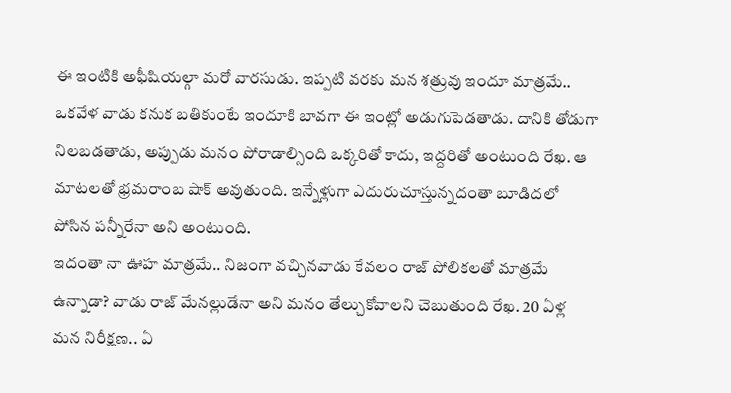ఈ ఇంటికి అఫీషియల్గా మరో వారసుడు. ఇప్పటి వరకు మన శత్రువు ఇందూ మాత్రమే.. ఒకవేళ వాడు కనుక బతికుంటే ఇందూకి బావగా ఈ ఇంట్లో అడుగుపెడతాడు. దానికి తోడుగా నిలబడతాడు, అప్పుడు మనం పోరాడాల్సింది ఒక్కరితో కాదు, ఇద్దరితో అంటుంది రేఖ. ఆ మాటలతో భ్రమరాంబ షాక్ అవుతుంది. ఇన్నేళ్లుగా ఎదురుచూస్తున్నదంతా బూడిదలో పోసిన పన్నీరేనా అని అంటుంది.
ఇదంతా నా ఊహ మాత్రమే.. నిజంగా వచ్చినవాడు కేవలం రాజ్ పోలికలతో మాత్రమే ఉన్నాడా? వాడు రాజ్ మేనల్లుడేనా అని మనం తేల్చుకోవాలని చెబుతుంది రేఖ. 20 ఏళ్ల మన నిరీక్షణ.. ఏ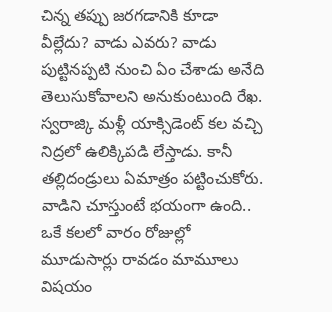చిన్న తప్పు జరగడానికి కూడా వీల్లేదు? వాడు ఎవరు? వాడు పుట్టినప్పటి నుంచి ఏం చేశాడు అనేది తెలుసుకోవాలని అనుకుంటుంది రేఖ. స్వరాజ్కి మళ్లీ యాక్సిడెంట్ కల వచ్చి నిద్రలో ఉలిక్కిపడి లేస్తాడు. కానీ తల్లిదండ్రులు ఏమాత్రం పట్టించుకోరు. వాడిని చూస్తుంటే భయంగా ఉంది.. ఒకే కలలో వారం రోజుల్లో మూడుసార్లు రావడం మామూలు విషయం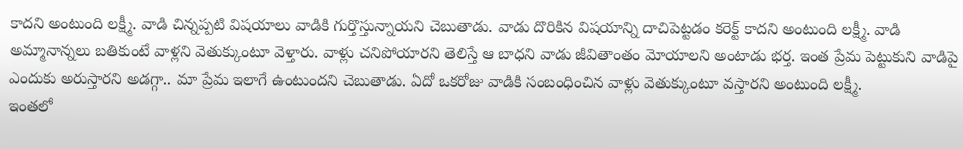కాదని అంటుంది లక్ష్మీ. వాడి చిన్నప్పటి విషయాలు వాడికి గుర్తొస్తున్నాయని చెబుతాడు. వాడు దొరికిన విషయాన్ని దాచిపెట్టడం కరెక్ట్ కాదని అంటుంది లక్ష్మీ. వాడి అమ్మానాన్నలు బతికుంటే వాళ్లని వెతుక్కుంటూ వెళ్తారు. వాళ్లు చనిపోయారని తెలిస్తే ఆ బాధని వాడు జీవితాంతం మోయాలని అంటాడు భర్త. ఇంత ప్రేమ పెట్టుకుని వాడిపై ఎందుకు అరుస్తారని అడగ్గా.. మా ప్రేమ ఇలాగే ఉంటుందని చెబుతాడు. ఏదో ఒకరోజు వాడికి సంబంధించిన వాళ్లు వెతుక్కుంటూ వస్తారని అంటుంది లక్ష్మీ.
ఇంతలో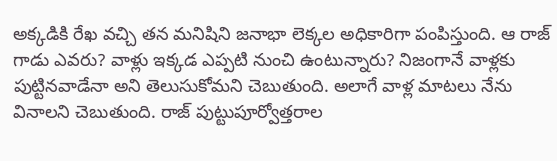అక్కడికి రేఖ వచ్చి తన మనిషిని జనాభా లెక్కల అధికారిగా పంపిస్తుంది. ఆ రాజ్ గాడు ఎవరు? వాళ్లు ఇక్కడ ఎప్పటి నుంచి ఉంటున్నారు? నిజంగానే వాళ్లకు పుట్టినవాడేనా అని తెలుసుకోమని చెబుతుంది. అలాగే వాళ్ల మాటలు నేను వినాలని చెబుతుంది. రాజ్ పుట్టుపూర్వోత్తరాల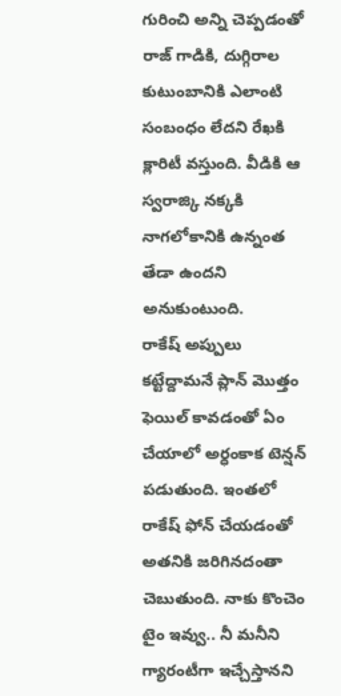గురించి అన్ని చెప్పడంతో రాజ్ గాడికి, దుగ్గిరాల కుటుంబానికి ఎలాంటి సంబంధం లేదని రేఖకి క్లారిటీ వస్తుంది. వీడికి ఆ స్వరాజ్కి నక్కకి నాగలోకానికి ఉన్నంత తేడా ఉందని అనుకుంటుంది.
రాకేష్ అప్పులు కట్టేద్దామనే ప్లాన్ మొత్తం ఫెయిల్ కావడంతో ఏం చేయాలో అర్ధంకాక టెన్షన్ పడుతుంది. ఇంతలో రాకేష్ ఫోన్ చేయడంతో అతనికి జరిగినదంతా చెబుతుంది. నాకు కొంచెం టైం ఇవ్వు.. నీ మనీని గ్యారంటీగా ఇచ్చేస్తానని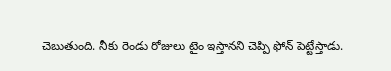చెబుతుంది. నీకు రెండు రోజులు టైం ఇస్తానని చెప్పి ఫోన్ పెట్టేస్తాడు.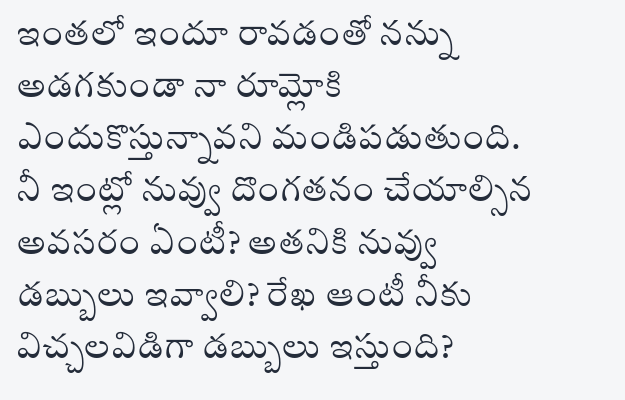ఇంతలో ఇందూ రావడంతో నన్ను అడగకుండా నా రూమ్లోకి ఎందుకొస్తున్నావని మండిపడుతుంది. నీ ఇంట్లో నువ్వు దొంగతనం చేయాల్సిన అవసరం ఏంటీ? అతనికి నువ్వు డబ్బులు ఇవ్వాలి? రేఖ ఆంటీ నీకు విచ్చలవిడిగా డబ్బులు ఇస్తుంది?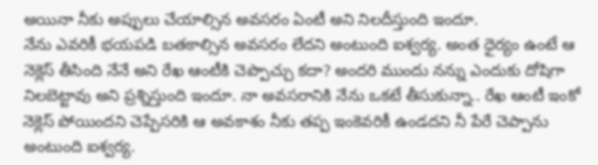అయినా నీకు అప్పులు చేయాల్సిన అవసరం ఏంటీ అని నిలదీస్తుంది ఇందూ.
నేను ఎవరికీ భయపడి బతకాల్సిన అవసరం లేదని అంటుంది ఐశ్వర్య. అంత ధైర్యం ఉంటే ఆ నెక్లెస్ తీసింది నేనే అని రేఖ ఆంటీకి చెప్పొచ్చు కదా? అందరి ముందు నన్ను ఎందుకు దోషిగా నిలబెట్టావు అని ప్రశ్నిస్తుంది ఇందూ. నా అవసరానికి నేను ఒకటే తీసుకున్నా.. రేఖ ఆంటీ ఇంకో నెక్లెస్ పోయిందని చెప్పేసరికి ఆ అవకాశం నీకు తప్ప ఇంకెవరికీ ఉండదని నీ పేరే చెప్పాను అంటుంది ఐశ్వర్య.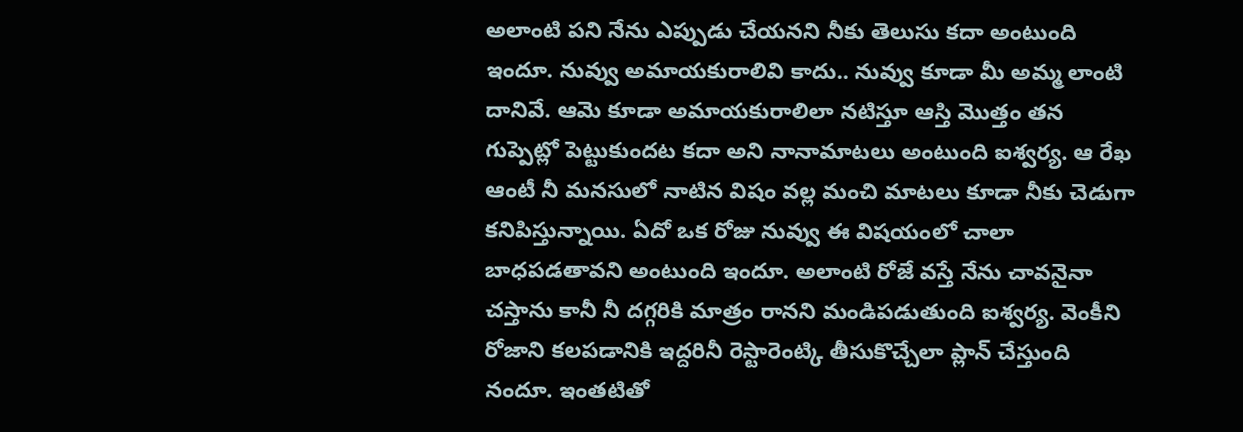అలాంటి పని నేను ఎప్పుడు చేయనని నీకు తెలుసు కదా అంటుంది ఇందూ. నువ్వు అమాయకురాలివి కాదు.. నువ్వు కూడా మీ అమ్మ లాంటి దానివే. ఆమె కూడా అమాయకురాలిలా నటిస్తూ ఆస్తి మొత్తం తన గుప్పెట్లో పెట్టుకుందట కదా అని నానామాటలు అంటుంది ఐశ్వర్య. ఆ రేఖ ఆంటీ నీ మనసులో నాటిన విషం వల్ల మంచి మాటలు కూడా నీకు చెడుగా కనిపిస్తున్నాయి. ఏదో ఒక రోజు నువ్వు ఈ విషయంలో చాలా బాధపడతావని అంటుంది ఇందూ. అలాంటి రోజే వస్తే నేను చావనైనా చస్తాను కానీ నీ దగ్గరికి మాత్రం రానని మండిపడుతుంది ఐశ్వర్య. వెంకీని రోజాని కలపడానికి ఇద్దరినీ రెస్టారెంట్కి తీసుకొచ్చేలా ప్లాన్ చేస్తుంది నందూ. ఇంతటితో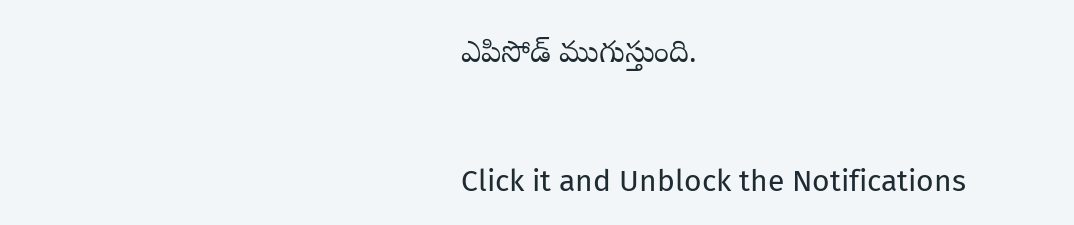ఎపిసోడ్ ముగుస్తుంది.


Click it and Unblock the Notifications